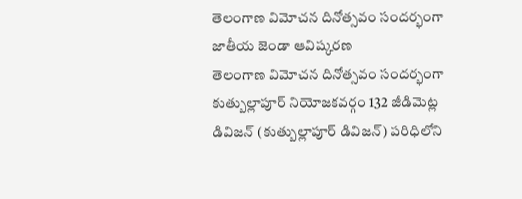తెలంగాణ విమోచన దినోత్సవం సందర్భంగా జాతీయ జెండా ఆవిష్కరణ
తెలంగాణ విమోచన దినోత్సవం సందర్భంగా కుత్బుల్లాపూర్ నియోజకవర్గం 132 జీడిమెట్ల డివిజన్ (కుత్బుల్లాపూర్ డివిజన్) పరిధిలోని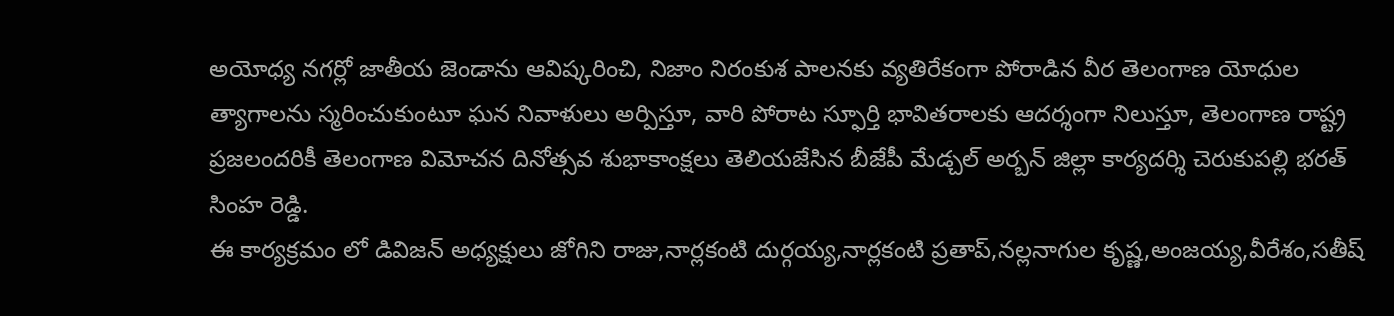అయోధ్య నగర్లో జాతీయ జెండాను ఆవిష్కరించి, నిజాం నిరంకుశ పాలనకు వ్యతిరేకంగా పోరాడిన వీర తెలంగాణ యోధుల త్యాగాలను స్మరించుకుంటూ ఘన నివాళులు అర్పిస్తూ, వారి పోరాట స్ఫూర్తి భావితరాలకు ఆదర్శంగా నిలుస్తూ, తెలంగాణ రాష్ట్ర ప్రజలందరికీ తెలంగాణ విమోచన దినోత్సవ శుభాకాంక్షలు తెలియజేసిన బీజేపీ మేడ్చల్ అర్బన్ జిల్లా కార్యదర్శి చెరుకుపల్లి భరత్ సింహ రెడ్డి.
ఈ కార్యక్రమం లో డివిజన్ అధ్యక్షులు జోగిని రాజు,నార్లకంటి దుర్గయ్య,నార్లకంటి ప్రతాప్,నల్లనాగుల కృష్ణ,అంజయ్య,వీరేశం,సతీష్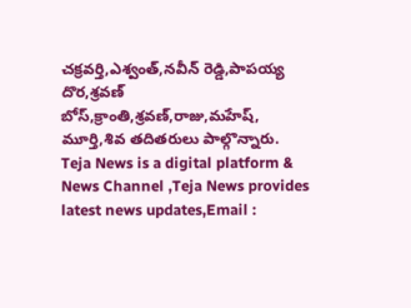చక్రవర్తి,ఎశ్వంత్,నవీన్ రెడ్డి,పాపయ్య దొర,శ్రవణ్ బోస్,క్రాంతి,శ్రవణ్,రాజు,మహేష్, మూర్తి,శివ తదితరులు పాల్గొన్నారు.
Teja News is a digital platform & News Channel ,Teja News provides latest news updates,Email :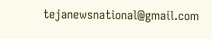tejanewsnational@gmail.com